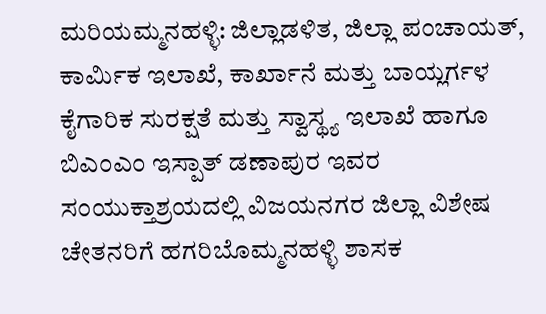ಮರಿಯಮ್ಮನಹಳ್ಳಿ: ಜಿಲ್ಲಾಡಳಿತ, ಜಿಲ್ಲಾ ಪಂಚಾಯತ್, ಕಾರ್ಮಿಕ ಇಲಾಖೆ, ಕಾರ್ಖಾನೆ ಮತ್ತು ಬಾಯ್ಲರ್ಗಳ ಕೈಗಾರಿಕ ಸುರಕ್ಷತೆ ಮತ್ತು ಸ್ವಾಸ್ಥ್ಯ ಇಲಾಖೆ ಹಾಗೂ ಬಿಎಂಎಂ ಇಸ್ಪಾತ್ ಡಣಾಪುರ ಇವರ ಸಂಯುಕ್ತಾಶ್ರಯದಲ್ಲಿ ವಿಜಯನಗರ ಜಿಲ್ಲಾ ವಿಶೇಷ ಚೇತನರಿಗೆ ಹಗರಿಬೊಮ್ಮನಹಳ್ಳಿ ಶಾಸಕ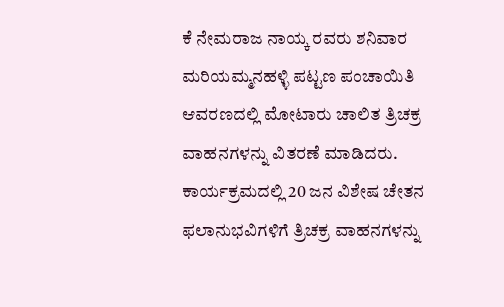ಕೆ ನೇಮರಾಜ ನಾಯ್ಕ ರವರು ಶನಿವಾರ ಮರಿಯಮ್ಮನಹಳ್ಳಿ ಪಟ್ಟಣ ಪಂಚಾಯಿತಿ ಆವರಣದಲ್ಲಿ ಮೋಟಾರು ಚಾಲಿತ ತ್ರಿಚಕ್ರ ವಾಹನಗಳನ್ನು ವಿತರಣೆ ಮಾಡಿದರು.
ಕಾರ್ಯಕ್ರಮದಲ್ಲಿ 20 ಜನ ವಿಶೇಷ ಚೇತನ ಫಲಾನುಭವಿಗಳಿಗೆ ತ್ರಿಚಕ್ರ ವಾಹನಗಳನ್ನು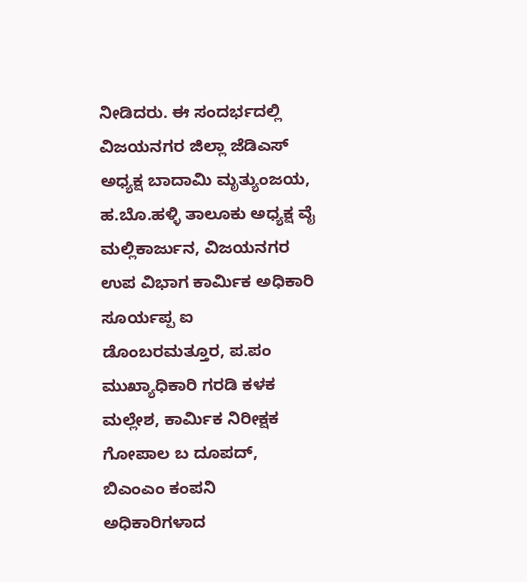ನೀಡಿದರು. ಈ ಸಂದರ್ಭದಲ್ಲಿ ವಿಜಯನಗರ ಜಿಲ್ಲಾ ಜೆಡಿಎಸ್ ಅಧ್ಯಕ್ಷ ಬಾದಾಮಿ ಮೃತ್ಯುಂಜಯ, ಹ.ಬೊ.ಹಳ್ಳಿ ತಾಲೂಕು ಅಧ್ಯಕ್ಷ ವೈ ಮಲ್ಲಿಕಾರ್ಜುನ, ವಿಜಯನಗರ ಉಪ ವಿಭಾಗ ಕಾರ್ಮಿಕ ಅಧಿಕಾರಿ ಸೂರ್ಯಪ್ಪ ಐ ಡೊಂಬರಮತ್ತೂರ, ಪ.ಪಂ ಮುಖ್ಯಾಧಿಕಾರಿ ಗರಡಿ ಕಳಕ ಮಲ್ಲೇಶ, ಕಾರ್ಮಿಕ ನಿರೀಕ್ಷಕ ಗೋಪಾಲ ಬ ದೂಪದ್, ಬಿಎಂಎಂ ಕಂಪನಿ ಅಧಿಕಾರಿಗಳಾದ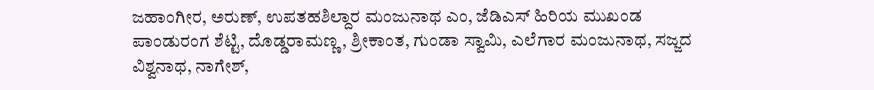ಜಹಾಂಗೀರ, ಅರುಣ್, ಉಪತಹಶಿಲ್ದಾರ ಮಂಜುನಾಥ ಎಂ, ಜೆಡಿಎಸ್ ಹಿರಿಯ ಮುಖಂಡ ಪಾಂಡುರಂಗ ಶೆಟ್ಟಿ, ದೊಡ್ಡರಾಮಣ್ಣ, ಶ್ರೀಕಾಂತ, ಗುಂಡಾ ಸ್ವಾಮಿ, ಎಲೆಗಾರ ಮಂಜುನಾಥ, ಸಜ್ಜದ ವಿಶ್ವನಾಥ, ನಾಗೇಶ್,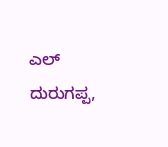ಎಲ್ ದುರುಗಪ್ಪ,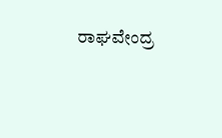ರಾಘವೇಂದ್ರ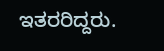ಇತರರಿದ್ದರು.